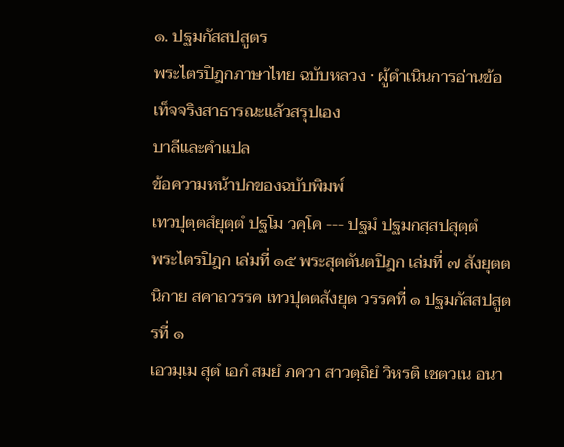๑. ปฐมกัสสปสูตร
พระไตรปิฎกภาษาไทย ฉบับหลวง · ผู้ดำเนินการอ่านข้อเท็จจริงสาธารณะแล้วสรุปเอง
บาลีและคำแปล
ข้อความหน้าปกของฉบับพิมพ์
เทวปุตฺตสํยุตฺตํ ปฐโม วคฺโค --- ปฐมํ ปฐมกสฺสปสุตฺตํ
พระไตรปิฎก เล่มที่ ๑๕ พระสุตตันตปิฎก เล่มที่ ๗ สังยุตตนิกาย สคาถวรรค เทวปุตตสังยุต วรรคที่ ๑ ปฐมกัสสปสูตรที่ ๑
เอวมฺเม สุตํ เอกํ สมยํ ภควา สาวตฺถิยํ วิหรติ เชตวเน อนา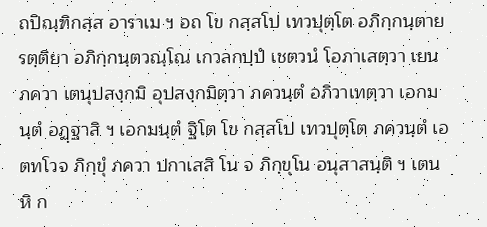ถปิณฺฑิกสฺส อาราเม ฯ อถ โข กสฺสโป เทวปุตฺโต อภิกฺกนฺตาย รตฺติยา อภิกฺกนฺตวณฺโณ เกวลกปฺปํ เชตวนํ โอภาเสตฺวา เยน ภควา เตนุปสงฺกมิ อุปสงฺกมิตฺวา ภควนฺตํ อภิวาเทตฺวา เอกมนฺตํ อฏฺฐาสิ ฯ เอกมนฺตํ ฐิโต โข กสฺสโป เทวปุตฺโต ภควนฺตํ เอตทโวจ ภิกฺขุํ ภควา ปกาเสสิ โน จ ภิกฺขุโน อนุสาสนฺติ ฯ เตน หิ ก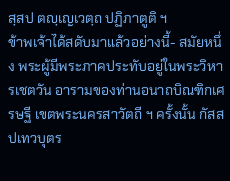สฺสป ตญฺเญเวตฺถ ปฏิภาตูติ ฯ
ข้าพเจ้าได้สดับมาแล้วอย่างนี้- สมัยหนึ่ง พระผู้มีพระภาคประทับอยู่ในพระวิหารเชตวัน อารามของท่านอนาถบิณฑิกเศรษฐี เขตพระนครสาวัตถี ฯ ครั้งนั้น กัสสปเทวบุตร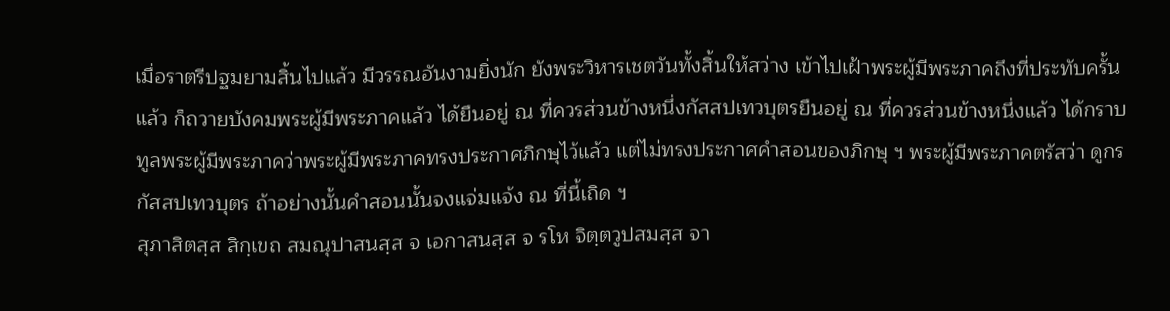เมื่อราตรีปฐมยามสิ้นไปแล้ว มีวรรณอันงามยิ่งนัก ยังพระวิหารเชตวันทั้งสิ้นให้สว่าง เข้าไปเฝ้าพระผู้มีพระภาคถึงที่ประทับครั้นแล้ว ก็ถวายบังคมพระผู้มีพระภาคแล้ว ได้ยืนอยู่ ณ ที่ควรส่วนข้างหนึ่งกัสสปเทวบุตรยืนอยู่ ณ ที่ควรส่วนข้างหนึ่งแล้ว ได้กราบทูลพระผู้มีพระภาคว่าพระผู้มีพระภาคทรงประกาศภิกษุไว้แล้ว แต่ไม่ทรงประกาศคำสอนของภิกษุ ฯ พระผู้มีพระภาคตรัสว่า ดูกรกัสสปเทวบุตร ถ้าอย่างนั้นคำสอนนั้นจงแจ่มแจ้ง ณ ที่นี้เถิด ฯ
สุภาสิตสฺส สิกฺเขถ สมณุปาสนสฺส จ เอกาสนสฺส จ รโห จิตฺตวูปสมสฺส จา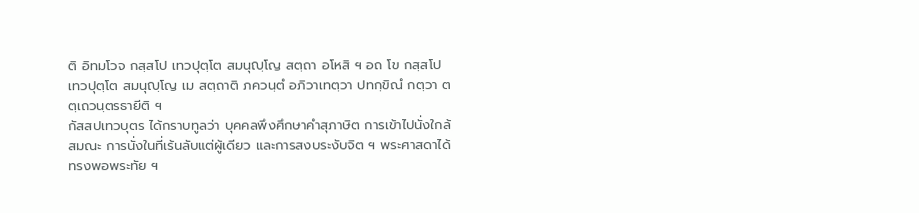ติ อิทมโวจ กสฺสโป เทวปุตฺโต สมนุญฺโญ สตฺถา อโหสิ ฯ อถ โข กสฺสโป เทวปุตฺโต สมนุญฺโญ เม สตฺถาติ ภควนฺตํ อภิวาเทตฺวา ปทกฺขิณํ กตฺวา ตตฺเถวนฺตรธายีติ ฯ
กัสสปเทวบุตร ได้กราบทูลว่า บุคคลพึงศึกษาคำสุภาษิต การเข้าไปนั่งใกล้สมณะ การนั่งในที่เร้นลับแต่ผู้เดียว และการสงบระงับจิต ฯ พระศาสดาได้ทรงพอพระทัย ฯ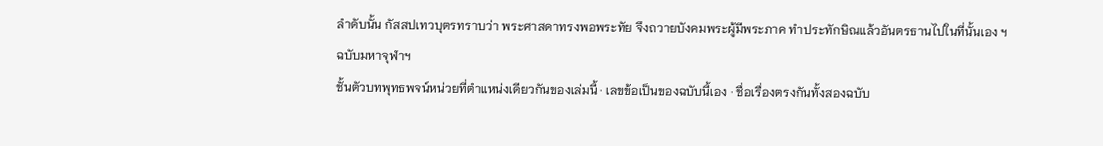ลำดับนั้น กัสสปเทวบุตรทราบว่า พระศาสดาทรงพอพระทัย จึงถวายบังคมพระผู้มีพระภาค ทำประทักษิณแล้วอันตรธานไปในที่นั้นเอง ฯ
ฉบับมหาจุฬาฯ
ชั้นตัวบทพุทธพจน์หน่วยที่ตำแหน่งเดียวกันของเล่มนี้ · เลขข้อเป็นของฉบับนี้เอง · ชื่อเรื่องตรงกันทั้งสองฉบับ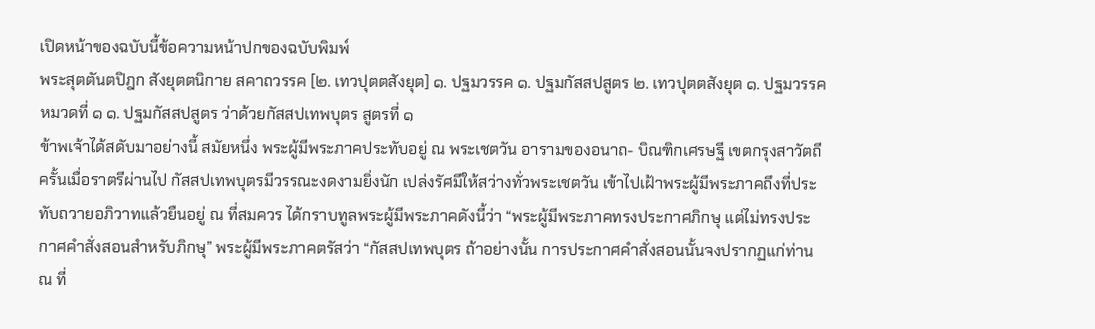เปิดหน้าของฉบับนี้ข้อความหน้าปกของฉบับพิมพ์
พระสุตตันตปิฎก สังยุตตนิกาย สคาถวรรค [๒. เทวปุตตสังยุต] ๑. ปฐมวรรค ๑. ปฐมกัสสปสูตร ๒. เทวปุตตสังยุต ๑. ปฐมวรรค หมวดที่ ๑ ๑. ปฐมกัสสปสูตร ว่าด้วยกัสสปเทพบุตร สูตรที่ ๑
ข้าพเจ้าได้สดับมาอย่างนี้ สมัยหนึ่ง พระผู้มีพระภาคประทับอยู่ ณ พระเชตวัน อารามของอนาถ- บิณฑิกเศรษฐี เขตกรุงสาวัตถี ครั้นเมื่อราตรีผ่านไป กัสสปเทพบุตรมีวรรณะงดงามยิ่งนัก เปล่งรัศมีให้สว่างทั่วพระเชตวัน เข้าไปเฝ้าพระผู้มีพระภาคถึงที่ประทับถวายอภิวาทแล้วยืนอยู่ ณ ที่สมควร ได้กราบทูลพระผู้มีพระภาคดังนี้ว่า “พระผู้มีพระภาคทรงประกาศภิกษุ แต่ไม่ทรงประกาศคำสั่งสอนสำหรับภิกษุ” พระผู้มีพระภาคตรัสว่า “กัสสปเทพบุตร ถ้าอย่างนั้น การประกาศคำสั่งสอนนั้นจงปรากฏแก่ท่าน ณ ที่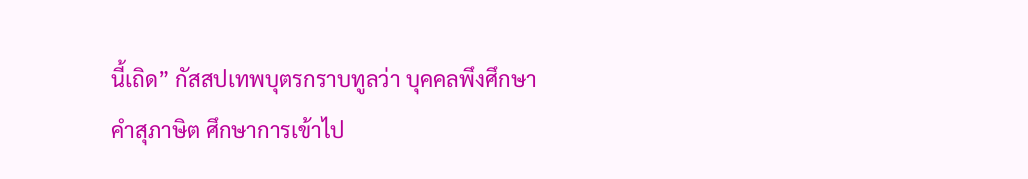นี้เถิด” กัสสปเทพบุตรกราบทูลว่า บุคคลพึงศึกษาคำสุภาษิต ศึกษาการเข้าไป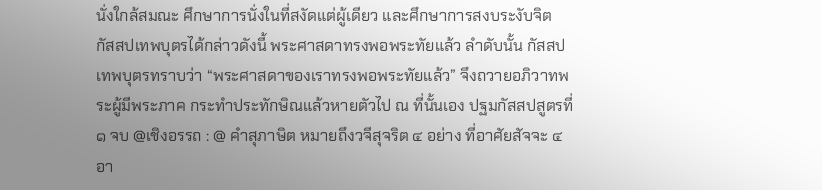นั่งใกล้สมณะ ศึกษาการนั่งในที่สงัดแต่ผู้เดียว และศึกษาการสงบระงับจิต กัสสปเทพบุตรได้กล่าวดังนี้ พระศาสดาทรงพอพระทัยแล้ว ลำดับนั้น กัสสปเทพบุตรทราบว่า “พระศาสดาของเราทรงพอพระทัยแล้ว” จึงถวายอภิวาทพระผู้มีพระภาค กระทำประทักษิณแล้วหายตัวไป ณ ที่นั้นเอง ปฐมกัสสปสูตรที่ ๑ จบ @เชิงอรรถ : @ คำสุภาษิต หมายถึงวจีสุจริต ๔ อย่าง ที่อาศัยสัจจะ ๔ อา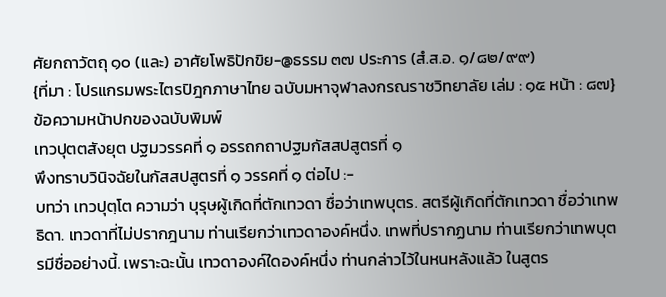ศัยกถาวัตถุ ๑๐ (และ) อาศัยโพธิปักขิย-@ธรรม ๓๗ ประการ (สํ.ส.อ. ๑/๘๒/๙๙)
{ที่มา : โปรแกรมพระไตรปิฎกภาษาไทย ฉบับมหาจุฬาลงกรณราชวิทยาลัย เล่ม : ๑๕ หน้า : ๘๗}
ข้อความหน้าปกของฉบับพิมพ์
เทวปุตตสังยุต ปฐมวรรคที่ ๑ อรรถกถาปฐมกัสสปสูตรที่ ๑
พึงทราบวินิจฉัยในกัสสปสูตรที่ ๑ วรรคที่ ๑ ต่อไป :-
บทว่า เทวปุตฺโต ความว่า บุรุษผู้เกิดที่ตักเทวดา ชื่อว่าเทพบุตร. สตรีผู้เกิดที่ตักเทวดา ชื่อว่าเทพธิดา. เทวดาที่ไม่ปรากฎนาม ท่านเรียกว่าเทวดาองค์หนึ่ง. เทพที่ปรากฏนาม ท่านเรียกว่าเทพบุตรมีชื่ออย่างนี้. เพราะฉะนั้น เทวดาองค์ใดองค์หนึ่ง ท่านกล่าวไว้ในหนหลังแล้ว ในสูตร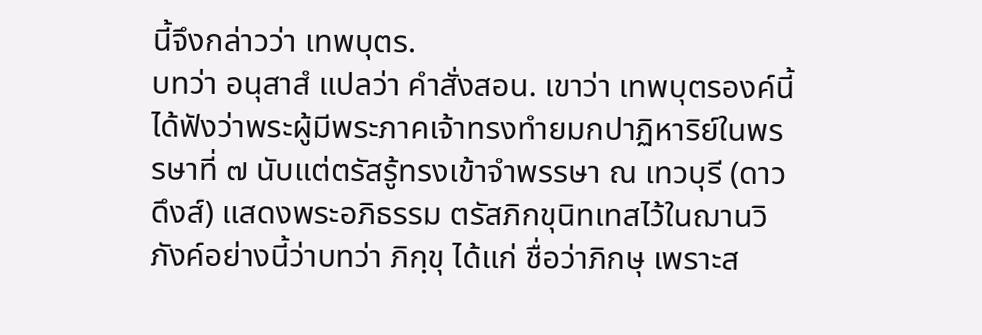นี้จึงกล่าวว่า เทพบุตร.
บทว่า อนุสาสํ แปลว่า คำสั่งสอน. เขาว่า เทพบุตรองค์นี้ได้ฟังว่าพระผู้มีพระภาคเจ้าทรงทำยมกปาฏิหาริย์ในพรรษาที่ ๗ นับแต่ตรัสรู้ทรงเข้าจำพรรษา ณ เทวบุรี (ดาวดึงส์) แสดงพระอภิธรรม ตรัสภิกขุนิทเทสไว้ในฌานวิภังค์อย่างนี้ว่าบทว่า ภิกฺขุ ได้แก่ ชื่อว่าภิกษุ เพราะส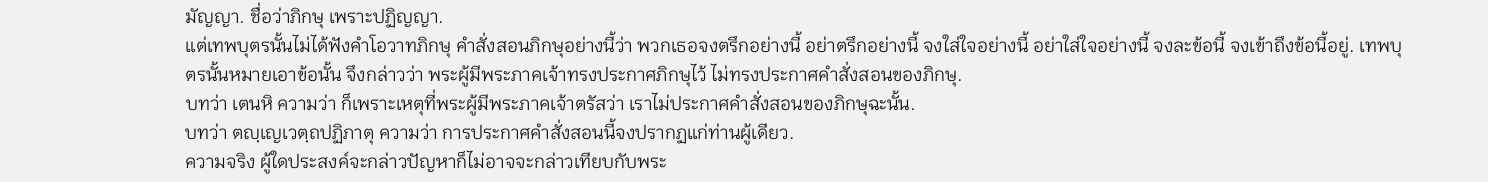มัญญา. ชื่อว่าภิกษุ เพราะปฏิญญา.
แต่เทพบุตรนั้นไม่ได้ฟังคำโอวาทภิกษุ คำสั่งสอนภิกษุอย่างนี้ว่า พวกเธอจงตรึกอย่างนี้ อย่าตรึกอย่างนี้ จงใส่ใจอย่างนี้ อย่าใส่ใจอย่างนี้ จงละข้อนี้ จงเข้าถึงข้อนี้อยู่. เทพบุตรนั้นหมายเอาข้อนั้น จึงกล่าวว่า พระผู้มีพระภาคเจ้าทรงประกาศภิกษุไว้ ไม่ทรงประกาศคำสั่งสอนของภิกษุ.
บทว่า เตนหิ ความว่า ก็เพราะเหตุที่พระผู้มีพระภาคเจ้าตรัสว่า เราไม่ประกาศคำสั่งสอนของภิกษุฉะนั้น.
บทว่า ตญฺเญเวตฺถปฏิภาตุ ความว่า การประกาศคำสั่งสอนนี้จงปรากฏแก่ท่านผู้เดียว.
ความจริง ผู้ใดประสงค์จะกล่าวปัญหาก็ไม่อาจจะกล่าวเทียบกับพระ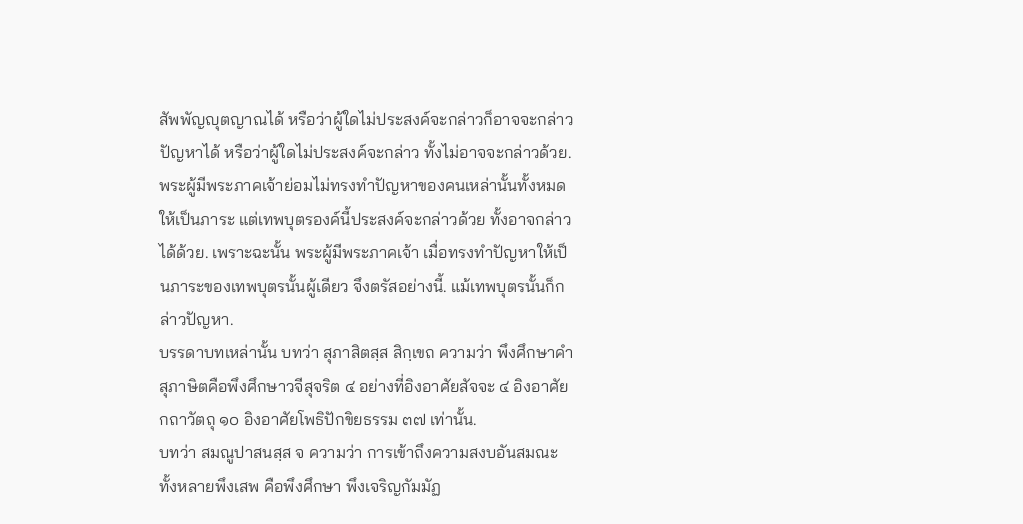สัพพัญญุตญาณได้ หรือว่าผู้ใดไม่ประสงค์จะกล่าวก็อาจจะกล่าวปัญหาได้ หรือว่าผู้ใดไม่ประสงค์จะกล่าว ทั้งไม่อาจจะกล่าวด้วย. พระผู้มีพระภาคเจ้าย่อมไม่ทรงทำปัญหาของคนเหล่านั้นทั้งหมดให้เป็นภาระ แต่เทพบุตรองค์นี้ประสงค์จะกล่าวด้วย ทั้งอาจกล่าวได้ด้วย. เพราะฉะนั้น พระผู้มีพระภาคเจ้า เมื่อทรงทำปัญหาให้เป็นภาระของเทพบุตรนั้นผู้เดียว จึงตรัสอย่างนี้. แม้เทพบุตรนั้นก็กล่าวปัญหา.
บรรดาบทเหล่านั้น บทว่า สุภาสิตสฺส สิกฺเขถ ความว่า พึงศึกษาคำสุภาษิตคือพึงศึกษาวจีสุจริต ๔ อย่างที่อิงอาศัยสัจจะ ๔ อิงอาศัยกถาวัตถุ ๑๐ อิงอาศัยโพธิปักขิยธรรม ๓๗ เท่านั้น.
บทว่า สมณูปาสนสฺส จ ความว่า การเข้าถึงความสงบอันสมณะทั้งหลายพึงเสพ คือพึงศึกษา พึงเจริญกัมมัฏ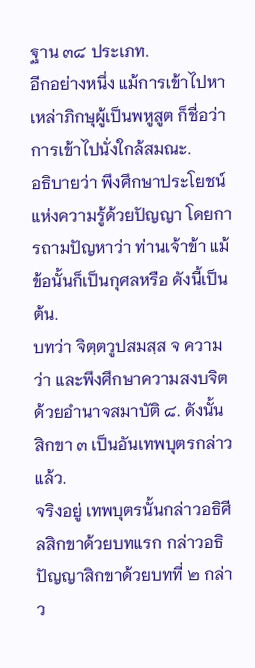ฐาน ๓๘ ประเภท.
อีกอย่างหนึ่ง แม้การเข้าไปหาเหล่าภิกษุผู้เป็นพหูสูต ก็ชื่อว่าการเข้าไปนั่งใกล้สมณะ.
อธิบายว่า พึงศึกษาประโยชน์แห่งความรู้ด้วยปัญญา โดยการถามปัญหาว่า ท่านเจ้าข้า แม้ข้อนั้นก็เป็นกุศลหรือ ดังนี้เป็นต้น.
บทว่า จิตฺตวูปสมสฺส จ ความว่า และพึงศึกษาความสงบจิตด้วยอำนาจสมาบัติ ๘. ดังนั้น สิกขา ๓ เป็นอันเทพบุตรกล่าวแล้ว.
จริงอยู่ เทพบุตรนั้นกล่าวอธิศีลสิกขาด้วยบทแรก กล่าวอธิปัญญาสิกขาด้วยบทที่ ๒ กล่าว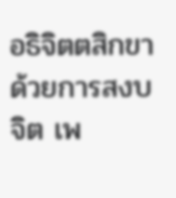อธิจิตตสิกขาด้วยการสงบจิต เพ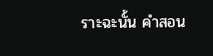ราะฉะนั้น คำสอน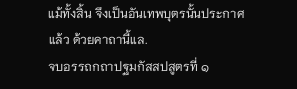แม้ทั้งสิ้น จึงเป็นอันเทพบุตรนั้นประกาศแล้ว ด้วยคาถานี้แล.
จบอรรถกถาปฐมกัสสปสูตรที่ ๑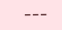---